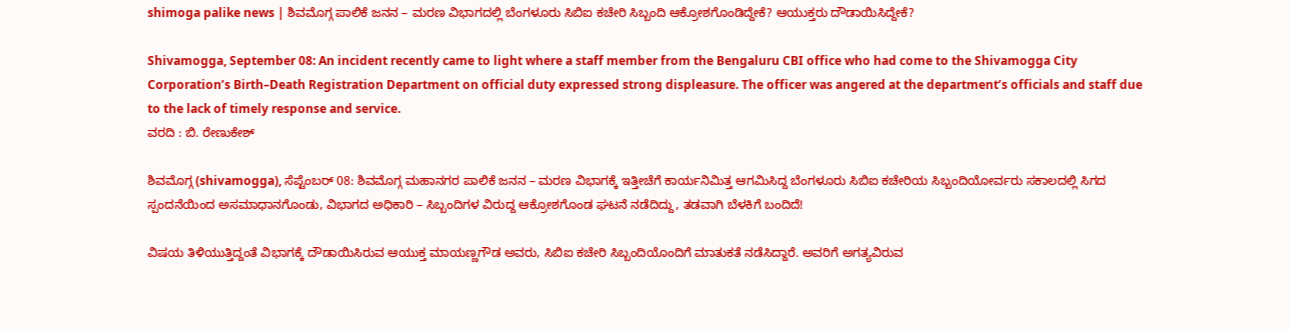shimoga palike news | ಶಿವಮೊಗ್ಗ ಪಾಲಿಕೆ ಜನನ – ಮರಣ ವಿಭಾಗದಲ್ಲಿ ಬೆಂಗಳೂರು ಸಿಬಿಐ ಕಚೇರಿ ಸಿಬ್ಬಂದಿ ಆಕ್ರೋಶಗೊಂಡಿದ್ದೇಕೆ? ಆಯುಕ್ತರು ದೌಡಾಯಿಸಿದ್ದೇಕೆ?

Shivamogga, September 08: An incident recently came to light where a staff member from the Bengaluru CBI office who had come to the Shivamogga City Corporation’s Birth–Death Registration Department on official duty expressed strong displeasure. The officer was angered at the department’s officials and staff due to the lack of timely response and service.
ವರದಿ : ಬಿ. ರೇಣುಕೇಶ್

ಶಿವಮೊಗ್ಗ (shivamogga), ಸೆಪ್ಟೆಂಬರ್ 08: ಶಿವಮೊಗ್ಗ ಮಹಾನಗರ ಪಾಲಿಕೆ ಜನನ – ಮರಣ ವಿಭಾಗಕ್ಕೆ ಇತ್ತೀಚೆಗೆ ಕಾರ್ಯನಿಮಿತ್ತ ಆಗಮಿಸಿದ್ದ ಬೆಂಗಳೂರು ಸಿಬಿಐ ಕಚೇರಿಯ ಸಿಬ್ಬಂದಿಯೋರ್ವರು ಸಕಾಲದಲ್ಲಿ ಸಿಗದ ಸ್ಪಂದನೆಯಿಂದ ಅಸಮಾಧಾನಗೊಂಡು, ವಿಭಾಗದ ಅಧಿಕಾರಿ – ಸಿಬ್ಬಂದಿಗಳ ವಿರುದ್ದ ಆಕ್ರೋಶಗೊಂಡ ಘಟನೆ ನಡೆದಿದ್ದು, ತಡವಾಗಿ ಬೆಳಕಿಗೆ ಬಂದಿದೆ!

ವಿಷಯ ತಿಳಿಯುತ್ತಿದ್ದಂತೆ ವಿಭಾಗಕ್ಕೆ ದೌಡಾಯಿಸಿರುವ ಆಯುಕ್ತ ಮಾಯಣ್ಣಗೌಡ ಅವರು, ಸಿಬಿಐ ಕಚೇರಿ ಸಿಬ್ಬಂದಿಯೊಂದಿಗೆ ಮಾತುಕತೆ ನಡೆಸಿದ್ದಾರೆ. ಅವರಿಗೆ ಅಗತ್ಯವಿರುವ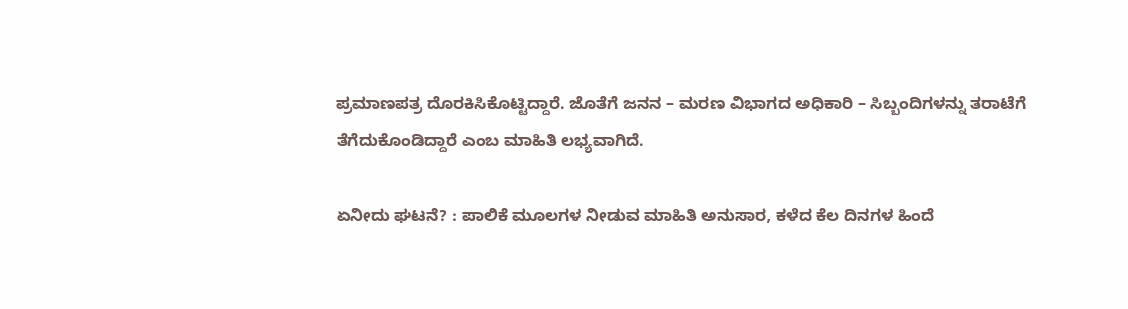ಪ್ರಮಾಣಪತ್ರ ದೊರಕಿಸಿಕೊಟ್ಟಿದ್ದಾರೆ. ಜೊತೆಗೆ ಜನನ – ಮರಣ ವಿಭಾಗದ ಅಧಿಕಾರಿ – ಸಿಬ್ಬಂದಿಗಳನ್ನು ತರಾಟೆಗೆ ತೆಗೆದುಕೊಂಡಿದ್ದಾರೆ ಎಂಬ ಮಾಹಿತಿ ಲಭ್ಯವಾಗಿದೆ.

ಏನೀದು ಘಟನೆ? : ಪಾಲಿಕೆ ಮೂಲಗಳ ನೀಡುವ ಮಾಹಿತಿ ಅನುಸಾರ, ಕಳೆದ ಕೆಲ ದಿನಗಳ ಹಿಂದೆ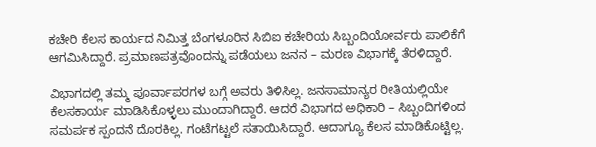ಕಚೇರಿ ಕೆಲಸ ಕಾರ್ಯದ ನಿಮಿತ್ತ ಬೆಂಗಳೂರಿನ ಸಿಬಿಐ ಕಚೇರಿಯ ಸಿಬ್ಬಂದಿಯೋರ್ವರು ಪಾಲಿಕೆಗೆ ಆಗಮಿಸಿದ್ದಾರೆ. ಪ್ರಮಾಣಪತ್ರವೊಂದನ್ನು ಪಡೆಯಲು ಜನನ – ಮರಣ ವಿಭಾಗಕ್ಕೆ ತೆರಳಿದ್ದಾರೆ.

ವಿಭಾಗದಲ್ಲಿ ತಮ್ಮ ಪೂರ್ವಾಪರಗಳ ಬಗ್ಗೆ ಅವರು ತಿಳಿಸಿಲ್ಲ. ಜನಸಾಮಾನ್ಯರ ರೀತಿಯಲ್ಲಿಯೇ ಕೆಲಸಕಾರ್ಯ ಮಾಡಿಸಿಕೊಳ್ಳಲು ಮುಂದಾಗಿದ್ದಾರೆ. ಆದರೆ ವಿಭಾಗದ ಅಧಿಕಾರಿ – ಸಿಬ್ಬಂದಿಗಳಿಂದ ಸಮರ್ಪಕ ಸ್ಪಂದನೆ ದೊರಕಿಲ್ಲ. ಗಂಟೆಗಟ್ಟಲೆ ಸತಾಯಿಸಿದ್ದಾರೆ. ಆದಾಗ್ಯೂ ಕೆಲಸ ಮಾಡಿಕೊಟ್ಟಿಲ್ಲ.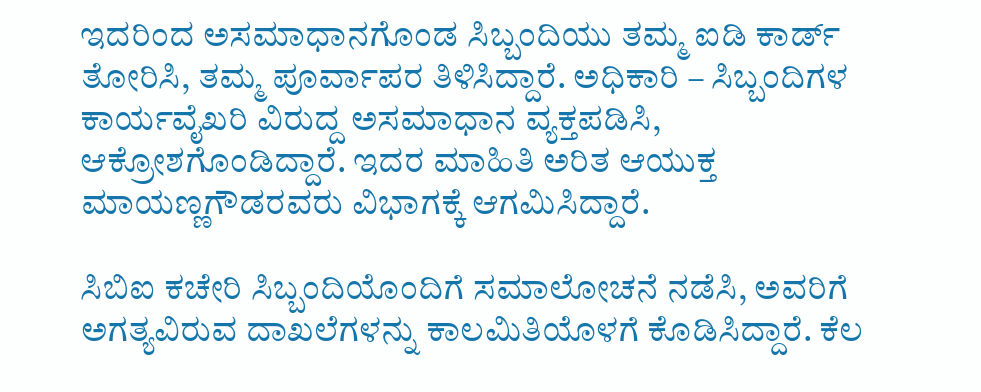ಇದರಿಂದ ಅಸಮಾಧಾನಗೊಂಡ ಸಿಬ್ಬಂದಿಯು ತಮ್ಮ ಐಡಿ ಕಾರ್ಡ್ ತೋರಿಸಿ, ತಮ್ಮ ಪೂರ್ವಾಪರ ತಿಳಿಸಿದ್ದಾರೆ. ಅಧಿಕಾರಿ – ಸಿಬ್ಬಂದಿಗಳ ಕಾರ್ಯವೈಖರಿ ವಿರುದ್ದ ಅಸಮಾಧಾನ ವ್ಯಕ್ತಪಡಿಸಿ, ಆಕ್ರೋಶಗೊಂಡಿದ್ದಾರೆ. ಇದರ ಮಾಹಿತಿ ಅರಿತ ಆಯುಕ್ತ ಮಾಯಣ್ಣಗೌಡರವರು ವಿಭಾಗಕ್ಕೆ ಆಗಮಿಸಿದ್ದಾರೆ.

ಸಿಬಿಐ ಕಚೇರಿ ಸಿಬ್ಬಂದಿಯೊಂದಿಗೆ ಸಮಾಲೋಚನೆ ನಡೆಸಿ, ಅವರಿಗೆ ಅಗತ್ಯವಿರುವ ದಾಖಲೆಗಳನ್ನು ಕಾಲಮಿತಿಯೊಳಗೆ ಕೊಡಿಸಿದ್ದಾರೆ. ಕೆಲ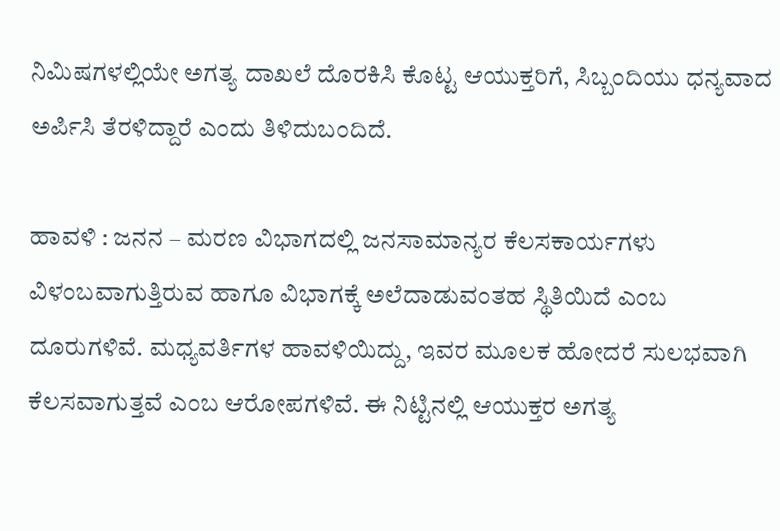ನಿಮಿಷಗಳಲ್ಲಿಯೇ ಅಗತ್ಯ ದಾಖಲೆ ದೊರಕಿಸಿ ಕೊಟ್ಟ ಆಯುಕ್ತರಿಗೆ, ಸಿಬ್ಬಂದಿಯು ಧನ್ಯವಾದ ಅರ್ಪಿಸಿ ತೆರಳಿದ್ದಾರೆ ಎಂದು ತಿಳಿದುಬಂದಿದೆ.

ಹಾವಳಿ : ಜನನ – ಮರಣ ವಿಭಾಗದಲ್ಲಿ ಜನಸಾಮಾನ್ಯರ ಕೆಲಸಕಾರ್ಯಗಳು ವಿಳಂಬವಾಗುತ್ತಿರುವ ಹಾಗೂ ವಿಭಾಗಕ್ಕೆ ಅಲೆದಾಡುವಂತಹ ಸ್ಥಿತಿಯಿದೆ ಎಂಬ ದೂರುಗಳಿವೆ. ಮಧ್ಯವರ್ತಿಗಳ ಹಾವಳಿಯಿದ್ದು, ಇವರ ಮೂಲಕ ಹೋದರೆ ಸುಲಭವಾಗಿ ಕೆಲಸವಾಗುತ್ತವೆ ಎಂಬ ಆರೋಪಗಳಿವೆ. ಈ ನಿಟ್ಟಿನಲ್ಲಿ ಆಯುಕ್ತರ ಅಗತ್ಯ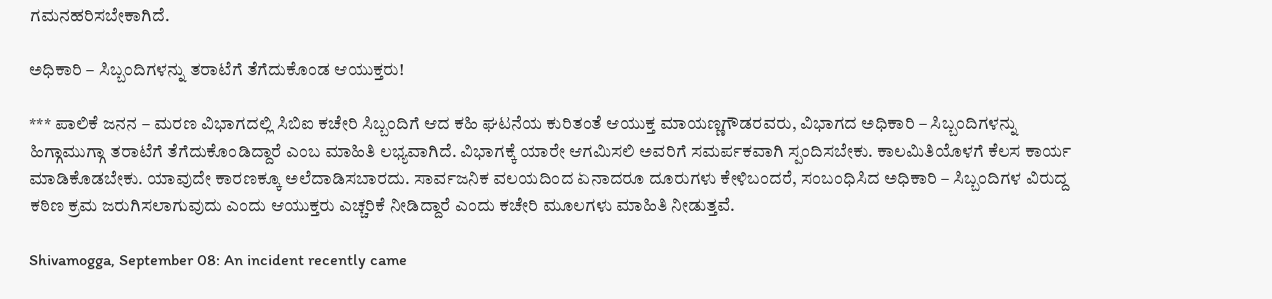ಗಮನಹರಿಸಬೇಕಾಗಿದೆ.

ಅಧಿಕಾರಿ – ಸಿಬ್ಬಂದಿಗಳನ್ನು ತರಾಟೆಗೆ ತೆಗೆದುಕೊಂಡ ಆಯುಕ್ತರು!

*** ಪಾಲಿಕೆ ಜನನ – ಮರಣ ವಿಭಾಗದಲ್ಲಿ ಸಿಬಿಐ ಕಚೇರಿ ಸಿಬ್ಬಂದಿಗೆ ಆದ ಕಹಿ ಘಟನೆಯ ಕುರಿತಂತೆ ಆಯುಕ್ತ ಮಾಯಣ್ಣಗೌಡರವರು, ವಿಭಾಗದ ಅಧಿಕಾರಿ – ಸಿಬ್ಬಂದಿಗಳನ್ನು ಹಿಗ್ಗಾಮುಗ್ಗಾ ತರಾಟೆಗೆ ತೆಗೆದುಕೊಂಡಿದ್ದಾರೆ ಎಂಬ ಮಾಹಿತಿ ಲಭ್ಯವಾಗಿದೆ. ವಿಭಾಗಕ್ಕೆ ಯಾರೇ ಆಗಮಿಸಲಿ ಅವರಿಗೆ ಸಮರ್ಪಕವಾಗಿ ಸ್ಪಂದಿಸಬೇಕು. ಕಾಲಮಿತಿಯೊಳಗೆ ಕೆಲಸ ಕಾರ್ಯ ಮಾಡಿಕೊಡಬೇಕು. ಯಾವುದೇ ಕಾರಣಕ್ಕೂ ಅಲೆದಾಡಿಸಬಾರದು. ಸಾರ್ವಜನಿಕ ವಲಯದಿಂದ ಏನಾದರೂ ದೂರುಗಳು ಕೇಳಿಬಂದರೆ, ಸಂಬಂಧಿಸಿದ ಅಧಿಕಾರಿ – ಸಿಬ್ಬಂದಿಗಳ ವಿರುದ್ದ ಕಠಿಣ ಕ್ರಮ ಜರುಗಿಸಲಾಗುವುದು ಎಂದು ಆಯುಕ್ತರು ಎಚ್ಚರಿಕೆ ನೀಡಿದ್ದಾರೆ ಎಂದು ಕಚೇರಿ ಮೂಲಗಳು ಮಾಹಿತಿ ನೀಡುತ್ತವೆ.

Shivamogga, September 08: An incident recently came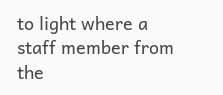to light where a staff member from the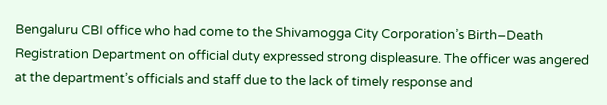Bengaluru CBI office who had come to the Shivamogga City Corporation’s Birth–Death Registration Department on official duty expressed strong displeasure. The officer was angered at the department’s officials and staff due to the lack of timely response and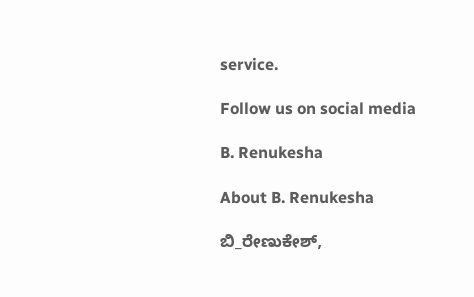service.

Follow us on social media

B. Renukesha

About B. Renukesha

ಬಿ_ರೇಣುಕೇಶ್,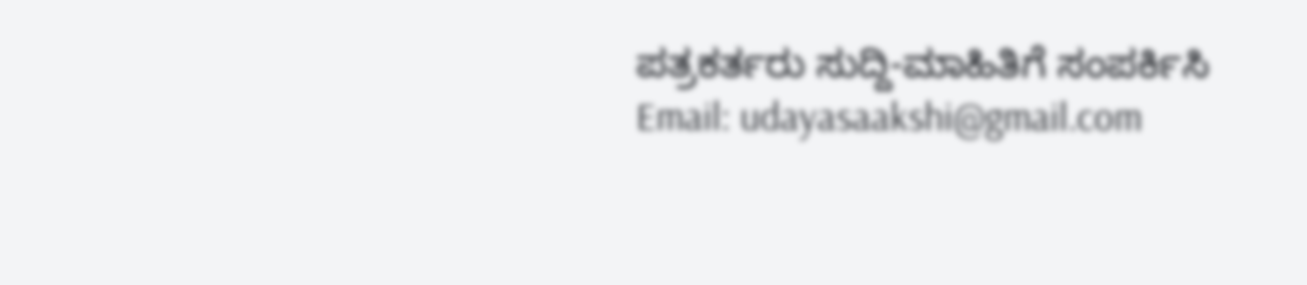ಪತ್ರಕರ್ತರು ಸುದ್ದಿ-ಮಾಹಿತಿಗೆ ಸಂಪರ್ಕಿಸಿ Email: udayasaakshi@gmail.com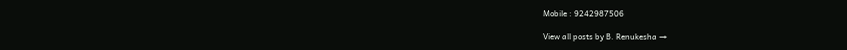Mobile : 9242987506

View all posts by B. Renukesha →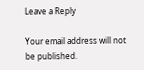Leave a Reply

Your email address will not be published.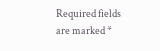Required fields are marked *